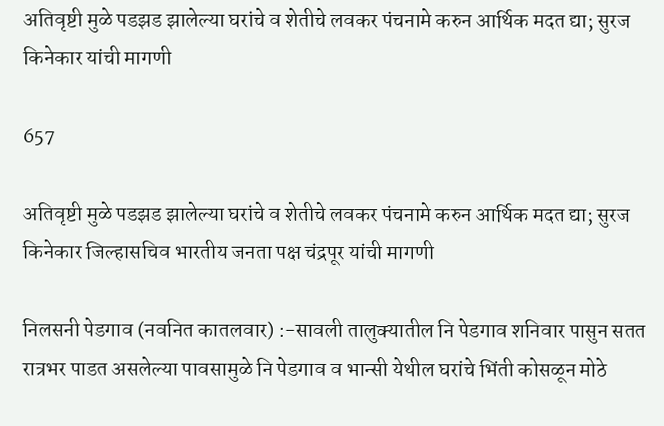अतिवृष्टी मुळे पडझड झालेल्या घरांचे व शेतीचे लवकर पंचनामे करुन आर्थिक मदत द्या; सुरज किनेकार यांची मागणी

657

अतिवृष्टी मुळे पडझड झालेल्या घरांचे व शेतीचे लवकर पंचनामे करुन आर्थिक मदत द्या; सुरज किनेकार जिल्हासचिव भारतीय जनता पक्ष चंद्रपूर यांची मागणी

निलसनी पेडगाव (नवनित कातलवार) :-सावली तालुक्यातील नि पेडगाव शनिवार पासुन सतत रात्रभर पाडत असलेल्या पावसामुळे नि पेडगाव व भान्सी येथील घरांचे भिंती कोसळून मोठे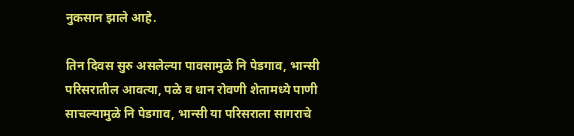नुकसान झाले आहे.

तिन दिवस सुरु असलेल्या पावसामुळे नि पेडगाव, भान्सी परिसरातील आवत्या, पळे व धान रोवणी शेतामध्ये पाणी साचल्यामुळे नि पेडगाव, भान्सी या परिसराला सागराचे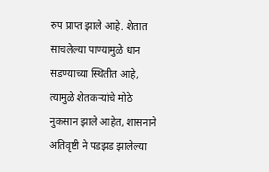रुप प्राप्त झाले आहे. शेतात साचलेल्या पाण्यामुळे धान सडण्याच्या स्थितीत आहे, त्यामुळे शेतकऱ्यांचे मोठे नुकसान झाले आहेत, शासनाने अतिवृष्टी ने पडझड झालेल्या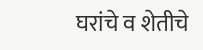घरांचे व शेतीचे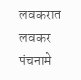लवकरात लवकर पंचनामे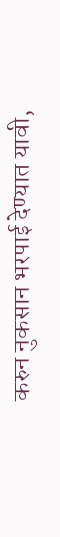करुन नुकसान भरपाई देण्यात यावी,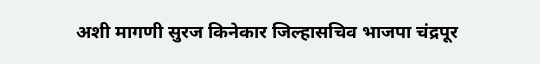अशी मागणी सुरज किनेकार जिल्हासचिव भाजपा चंद्रपूर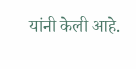यांनी केली आहे.